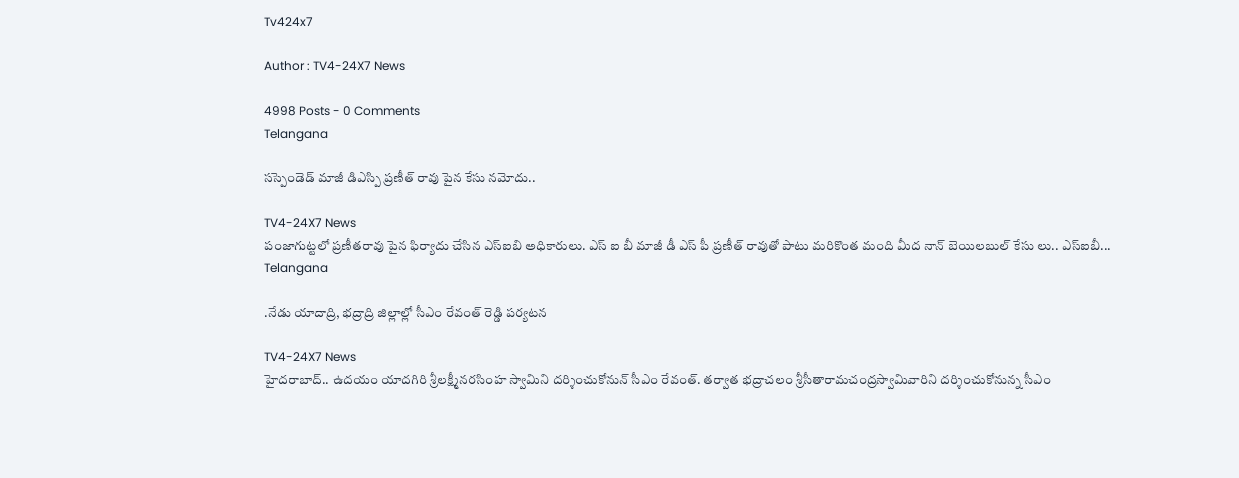Tv424x7

Author : TV4-24X7 News

4998 Posts - 0 Comments
Telangana

సస్పెండెడ్ మాజీ డిఎస్పి ప్రణీత్ రావు పైన కేసు నమోదు..

TV4-24X7 News
పంజాగుట్టలో ప్రణీతరావు పైన ఫిర్యాదు చేసిన ఎస్ఐబి అధికారులు. ఎస్ ఐ బీ మాజీ డీ ఎస్ పీ ప్రణీత్ రావుతో పాటు మరికొంత మంది మీద నాన్ బెయిలబుల్ కేసు లు.. ఎస్ఐబీ...
Telangana

.నేడు యాదాద్రి, భద్రాద్రి జిల్లాల్లో సీఎం రేవంత్‌ రెడ్డి పర్యటన

TV4-24X7 News
హైదరాబాద్.. ఉదయం యాదగిరి శ్రీలక్ష్మీనరసింహ స్వామిని దర్శించుకోనున్ సీఎం రేవంత్‌. తర్వాత భద్రాచలం శ్రీసీతారామచంద్రస్వామివారిని దర్శించుకోనున్న సీఎం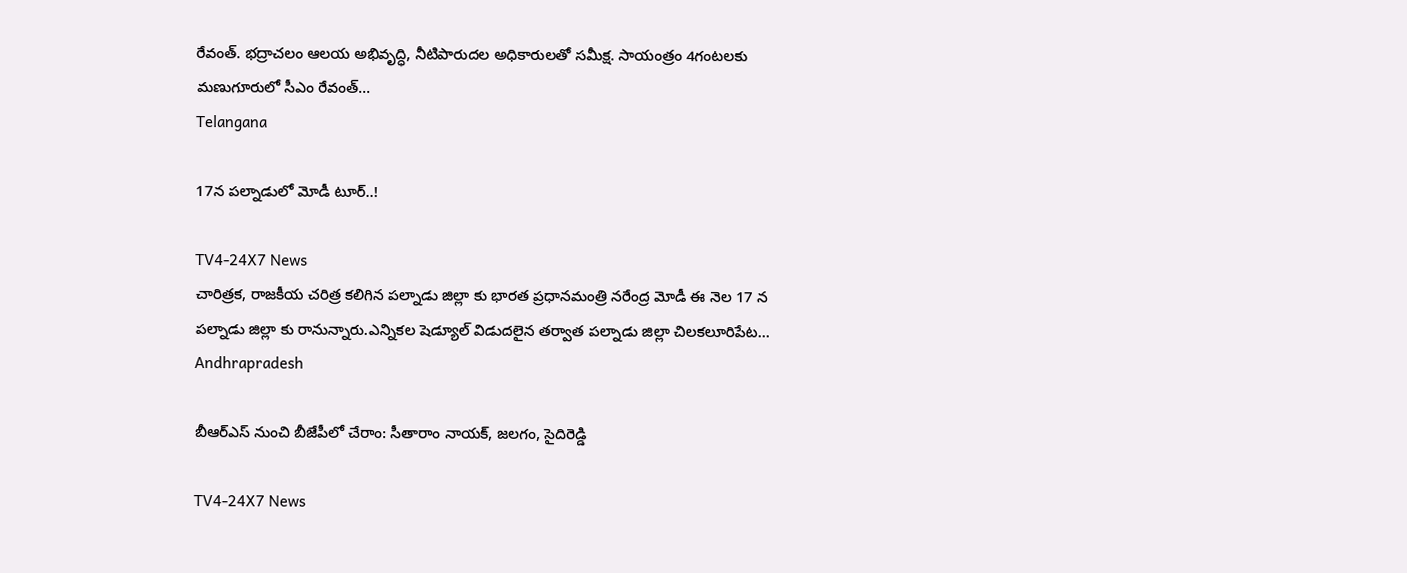రేవంత్‌. భద్రాచలం ఆలయ అభివృద్ధి, నీటిపారుదల అధికారులతో సమీక్ష. సాయంత్రం 4గంటలకు మణుగూరులో సీఎం రేవంత్‌...
Telangana

17న పల్నాడులో మోడీ టూర్..!

TV4-24X7 News
చారిత్రక, రాజకీయ చరిత్ర కలిగిన పల్నాడు జిల్లా కు భారత ప్రధానమంత్రి నరేంద్ర మోడీ ఈ నెల 17 న పల్నాడు జిల్లా కు రానున్నారు.ఎన్నికల షెడ్యూల్ విడుదలైన తర్వాత పల్నాడు జిల్లా చిలకలూరిపేట...
Andhrapradesh

బీఆర్ఎస్ నుంచి బీజేపీలో చేరాం: సీతారాం నాయక్, జలగం, సైదిరెడ్డి

TV4-24X7 News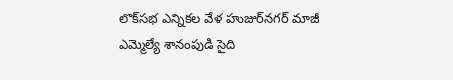లొక్‌సభ ఎన్నికల వేళ హుజుర్‌నగర్ మాజీ ఎమ్మెల్యే శానంపుడి సైది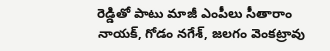రెడ్డితో పాటు మాజీ ఎంపీలు సీతారాం నాయక్, గోడం నగేశ్, జలగం వెంకట్రావు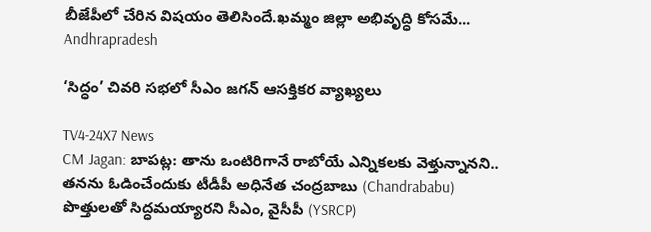బీజేపీలో చేరిన విషయం తెలిసిందే.ఖమ్మం జిల్లా అభివృద్ధి కోసమే...
Andhrapradesh

‘సిద్ధం’ చివరి సభలో సీఎం జగన్ ఆసక్తికర వ్యాఖ్యలు

TV4-24X7 News
CM Jagan: బాపట్ల: తాను ఒంటిరిగానే రాబోయే ఎన్నికలకు వెళ్తున్నానని.. తనను ఓడించేందుకు టీడీపీ అధినేత చంద్రబాబు (Chandrababu) పొత్తులతో సిద్ధమయ్యారని సీఎం, వైసీపీ (YSRCP)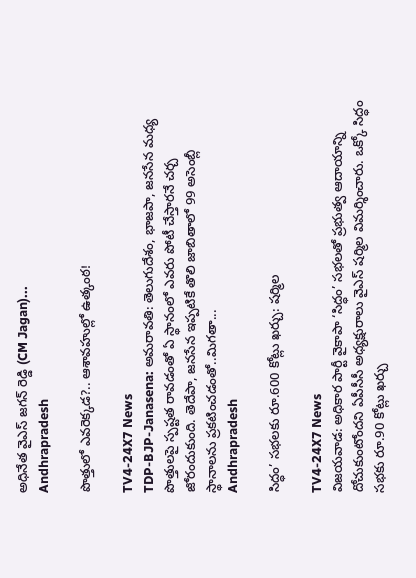అధినేత వైఎస్ జగన్ రెడ్డి (CM Jagan)...
Andhrapradesh

పొత్తులో ఎవరెక్కడ?.. ఆశావహుల్లో ఉత్కంఠ!

TV4-24X7 News
TDP-BJP-Janasena: అమరావతి: తెలుగుదేశం, భాజపా, జనసేన మధ్య పొత్తులపై స్పష్టత రావడంతో ఏ స్థానంలో ఎవరు పోటీ చేస్తారనే చర్చ జోరందుకుంది. తెదేపా, జనసేన ఇప్పటికే తొలి జాబితాలో 99 అసెంబ్లీ స్థానాలను ప్రకటించడంతో..మిగతా...
Andhrapradesh

సిద్ధం’ సభలకు రూ.600 కోట్లు ఖర్చు: షర్మిల

TV4-24X7 News
విజయవాడ: అధికార పార్టీ వైకాపా ‘సిద్ధం’ సభలతో ప్రభుత్వ ఆదాయాన్ని దోచుకుంటోందని ఏపీసీసీ అధ్యక్షురాలు వైఎస్‌ షర్మిల విమర్శించారు. ఒక్కో సిద్ధం సభకు రూ.90 కోట్లు ఖర్చు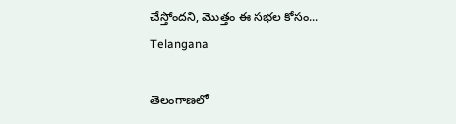చేస్తోందని, మొత్తం ఈ సభల కోసం...
Telangana

తెలంగాణలో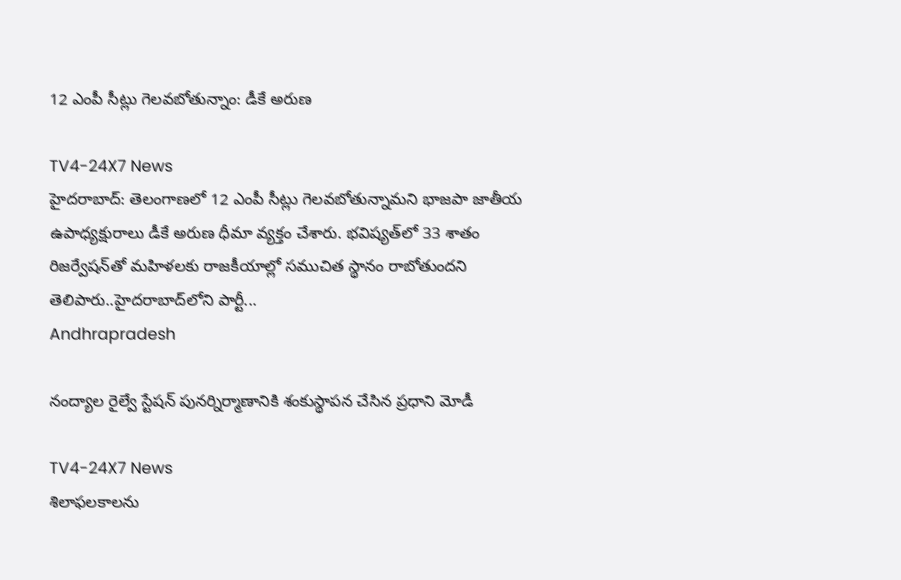12 ఎంపీ సీట్లు గెలవబోతున్నాం: డీకే అరుణ

TV4-24X7 News
హైదరాబాద్‌: తెలంగాణలో 12 ఎంపీ సీట్లు గెలవబోతున్నామని భాజపా జాతీయ ఉపాధ్యక్షురాలు డీకే అరుణ ధీమా వ్యక్తం చేశారు. భవిష్యత్‌లో 33 శాతం రిజర్వేషన్‌తో మహిళలకు రాజకీయాల్లో సముచిత స్థానం రాబోతుందని తెలిపారు..హైదరాబాద్‌లోని పార్టీ...
Andhrapradesh

నంద్యాల రైల్వే స్టేషన్ పునర్నిర్మాణానికి శంకుస్థాపన చేసిన ప్రధాని మోడీ

TV4-24X7 News
శిలాఫలకాలను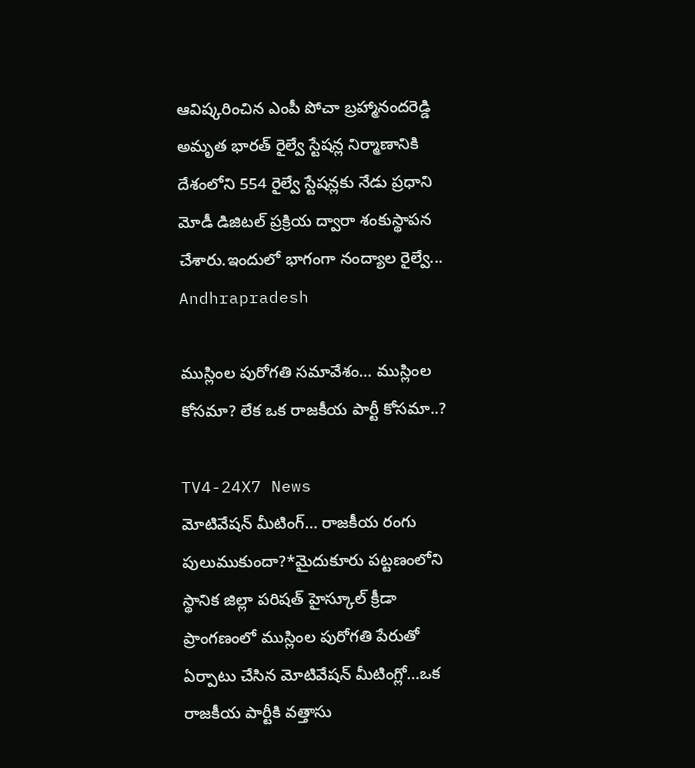ఆవిష్కరించిన ఎంపీ పోచా బ్రహ్మానందరెడ్డి అమృత భారత్ రైల్వే స్టేషన్ల నిర్మాణానికి దేశంలోని 554 రైల్వే స్టేషన్లకు నేడు ప్రధాని మోడీ డిజిటల్ ప్రక్రియ ద్వారా శంకుస్థాపన చేశారు.ఇందులో భాగంగా నంద్యాల రైల్వే...
Andhrapradesh

ముస్లింల పురోగతి సమావేశం… ముస్లింల కోసమా? లేక ఒక రాజకీయ పార్టీ‌ కోసమా..?

TV4-24X7 News
మోటివేషన్ మీటింగ్… రాజకీయ రంగు పులుముకుందా?*మైదుకూరు పట్టణంలోని స్థానిక జిల్లా పరిషత్ హైస్కూల్ క్రీడా ప్రాంగణంలో ముస్లింల పురోగతి పేరుతో ఏర్పాటు చేసిన మోటివేషన్ మీటింగ్లో…ఒక రాజకీయ పార్టీకి వత్తాసు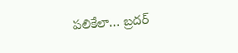పలికేలా… బ్రదర్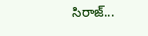సిరాజ్...